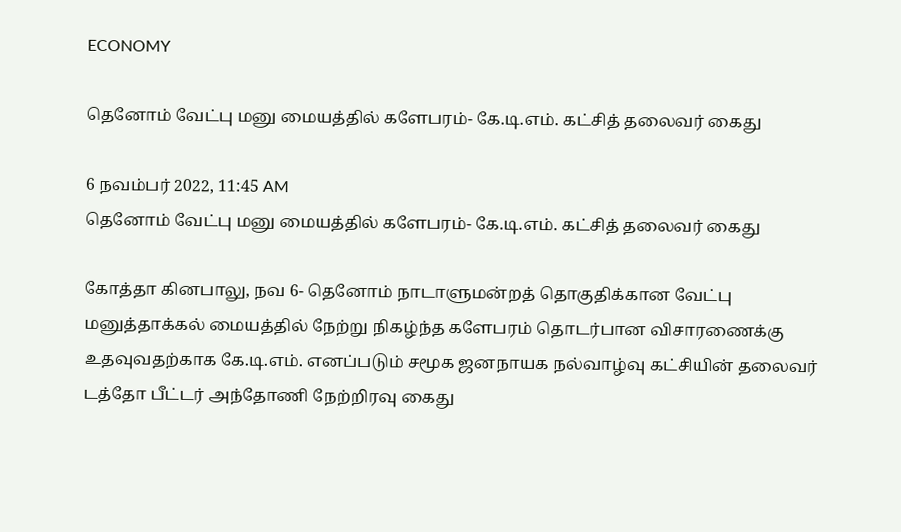ECONOMY

தெனோம் வேட்பு மனு மையத்தில் களேபரம்- கே.டி.எம். கட்சித் தலைவர் கைது

6 நவம்பர் 2022, 11:45 AM
தெனோம் வேட்பு மனு மையத்தில் களேபரம்- கே.டி.எம். கட்சித் தலைவர் கைது

கோத்தா கினபாலு, நவ 6- தெனோம் நாடாளுமன்றத் தொகுதிக்கான வேட்பு மனுத்தாக்கல் மையத்தில் நேற்று நிகழ்ந்த களேபரம் தொடர்பான விசாரணைக்கு உதவுவதற்காக கே.டி.எம். எனப்படும் சமூக ஜனநாயக நல்வாழ்வு கட்சியின் தலைவர்  டத்தோ பீட்டர் அந்தோணி நேற்றிரவு கைது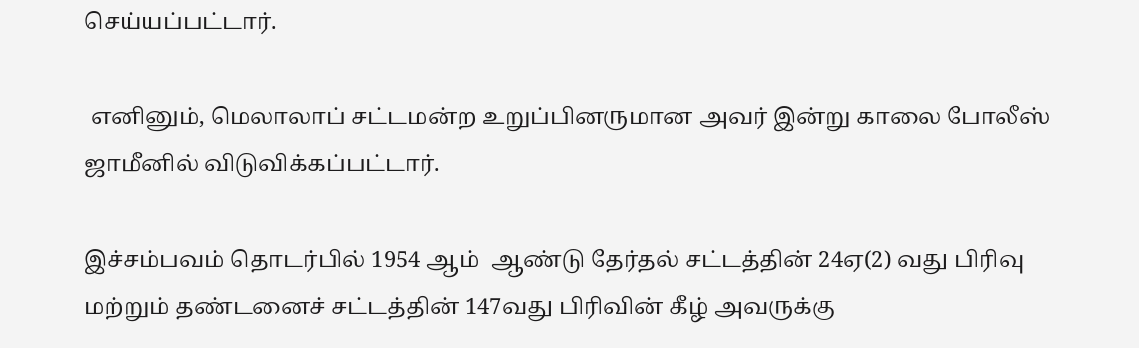செய்யப்பட்டார்.

 எனினும், மெலாலாப் சட்டமன்ற உறுப்பினருமான அவர் இன்று காலை போலீஸ் ஜாமீனில் விடுவிக்கப்பட்டார்.

இச்சம்பவம் தொடர்பில் 1954 ஆம்  ஆண்டு தேர்தல் சட்டத்தின் 24ஏ(2) வது பிரிவு மற்றும் தண்டனைச் சட்டத்தின் 147வது பிரிவின் கீழ் அவருக்கு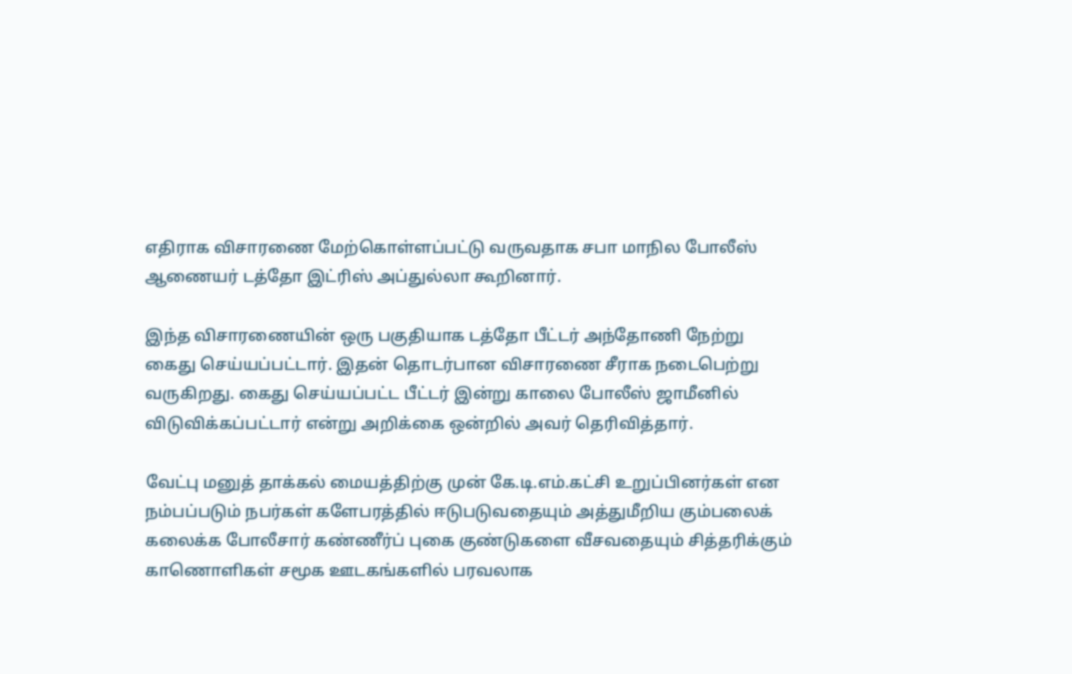எதிராக விசாரணை மேற்கொள்ளப்பட்டு வருவதாக சபா மாநில போலீஸ் ஆணையர் டத்தோ இட்ரிஸ் அப்துல்லா கூறினார்.

இந்த விசாரணையின் ஒரு பகுதியாக டத்தோ பீட்டர் அந்தோணி நேற்று கைது செய்யப்பட்டார். இதன் தொடர்பான விசாரணை சீராக நடைபெற்று வருகிறது. கைது செய்யப்பட்ட பீட்டர் இன்று காலை போலீஸ் ஜாமீனில் விடுவிக்கப்பட்டார் என்று அறிக்கை ஒன்றில் அவர் தெரிவித்தார்.

வேட்பு மனுத் தாக்கல் மையத்திற்கு முன் கே.டி.எம்.கட்சி உறுப்பினர்கள் என நம்பப்படும் நபர்கள் களேபரத்தில் ஈடுபடுவதையும் அத்துமீறிய கும்பலைக் கலைக்க போலீசார் கண்ணீர்ப் புகை குண்டுகளை வீசவதையும் சித்தரிக்கும் காணொளிகள் சமூக ஊடகங்களில் பரவலாக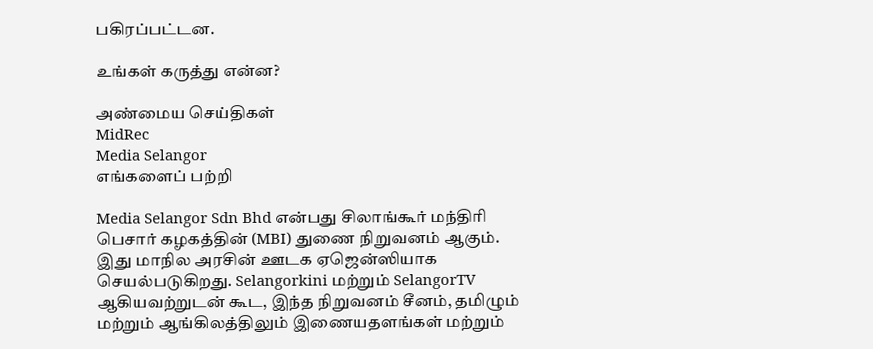பகிரப்பட்டன.

உங்கள் கருத்து என்ன?

அண்மைய செய்திகள்
MidRec
Media Selangor
எங்களைப் பற்றி

Media Selangor Sdn Bhd என்பது சிலாங்கூர் மந்திரி பெசார் கழகத்தின் (MBI) துணை நிறுவனம் ஆகும். இது மாநில அரசின் ஊடக ஏஜென்ஸியாக செயல்படுகிறது. Selangorkini மற்றும் SelangorTV ஆகியவற்றுடன் கூட, இந்த நிறுவனம் சீனம், தமிழும் மற்றும் ஆங்கிலத்திலும் இணையதளங்கள் மற்றும்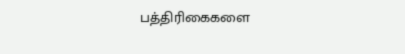பத்திரிகைகளை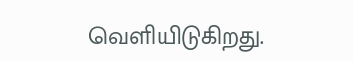வெளியிடுகிறது.